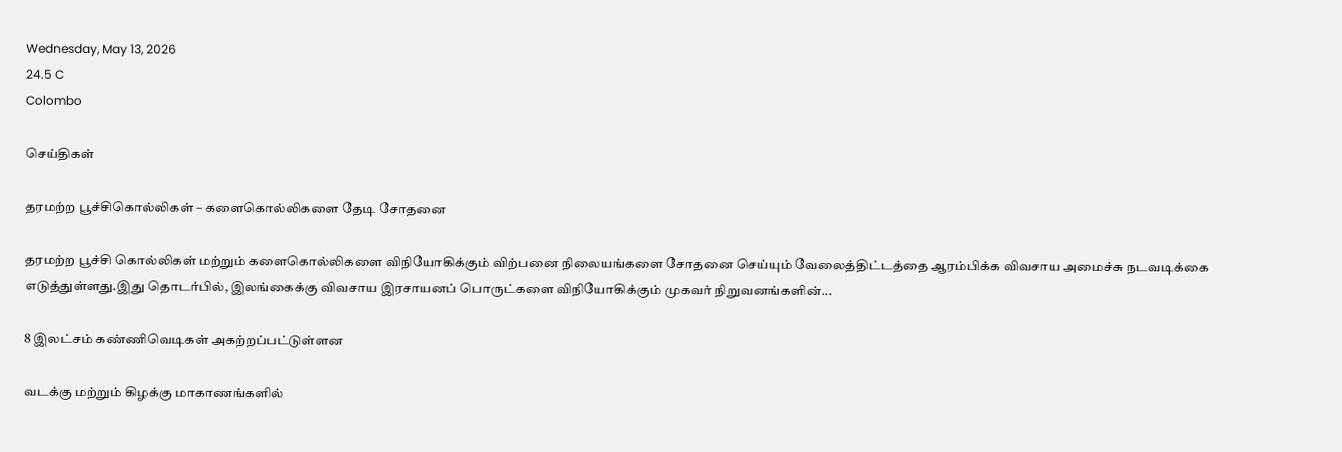Wednesday, May 13, 2026
24.5 C
Colombo

செய்திகள்

தரமற்ற பூச்சிகொல்லிகள் – களைகொல்லிகளை தேடி சோதனை

தரமற்ற பூச்சி கொல்லிகள் மற்றும் களைகொல்லிகளை விநியோகிக்கும் விற்பனை நிலையங்களை சோதனை செய்யும் வேலைத்திட்டத்தை ஆரம்பிக்க விவசாய அமைச்சு நடவடிக்கை எடுத்துள்ளது.இது தொடர்பில், இலங்கைக்கு விவசாய இரசாயனப் பொருட்களை விநியோகிக்கும் முகவர் நிறுவனங்களின்...

8 இலட்சம் கண்ணிவெடிகள் அகற்றப்பட்டுள்ளன

வடக்கு மற்றும் கிழக்கு மாகாணங்களில்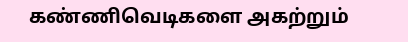கண்ணிவெடிகளை அகற்றும்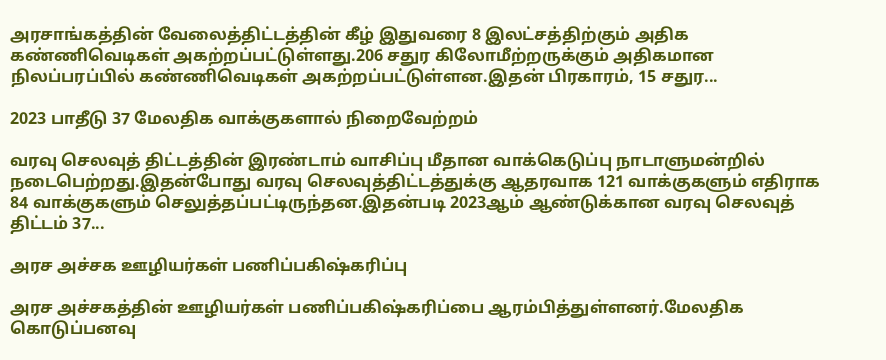அரசாங்கத்தின் வேலைத்திட்டத்தின் கீழ் இதுவரை 8 இலட்சத்திற்கும் அதிக கண்ணிவெடிகள் அகற்றப்பட்டுள்ளது.206 சதுர கிலோமீற்றருக்கும் அதிகமான நிலப்பரப்பில் கண்ணிவெடிகள் அகற்றப்பட்டுள்ளன.இதன் பிரகாரம், 15 சதுர...

2023 பாதீடு 37 மேலதிக வாக்குகளால் நிறைவேற்றம்

வரவு செலவுத் திட்டத்தின் இரண்டாம் வாசிப்பு மீதான வாக்கெடுப்பு நாடாளுமன்றில் நடைபெற்றது.இதன்போது வரவு செலவுத்திட்டத்துக்கு ஆதரவாக 121 வாக்குகளும் எதிராக 84 வாக்குகளும் செலுத்தப்பட்டிருந்தன.இதன்படி 2023ஆம் ஆண்டுக்கான வரவு செலவுத் திட்டம் 37...

அரச அச்சக ஊழியர்கள் பணிப்பகிஷ்கரிப்பு

அரச அச்சகத்தின் ஊழியர்கள் பணிப்பகிஷ்கரிப்பை ஆரம்பித்துள்ளனர்.மேலதிக கொடுப்பனவு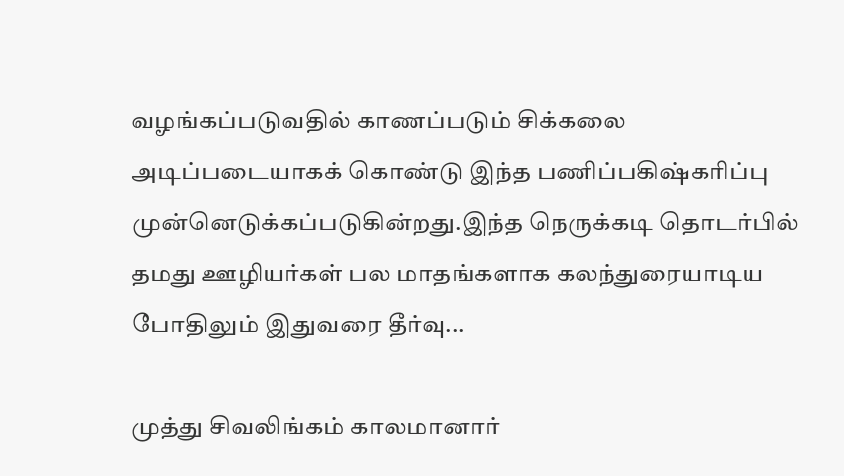வழங்கப்படுவதில் காணப்படும் சிக்கலை அடிப்படையாகக் கொண்டு இந்த பணிப்பகிஷ்கரிப்பு முன்னெடுக்கப்படுகின்றது.இந்த நெருக்கடி தொடர்பில் தமது ஊழியர்கள் பல மாதங்களாக கலந்துரையாடிய போதிலும் இதுவரை தீர்வு...

முத்து சிவலிங்கம் காலமானார்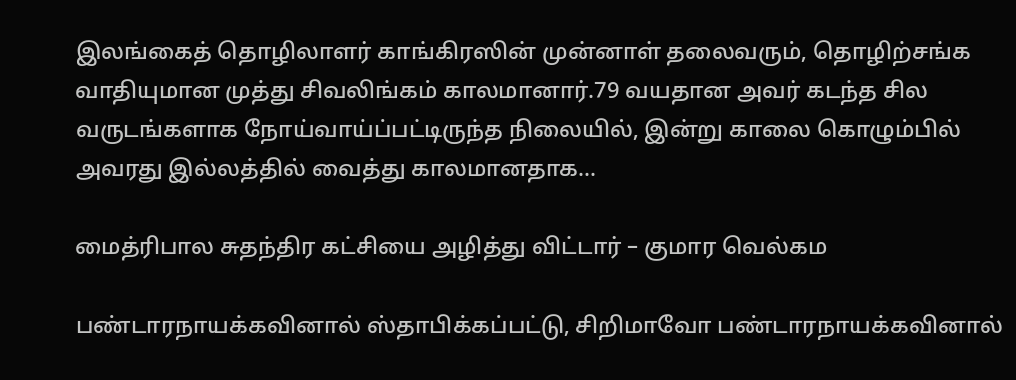இலங்கைத் தொழிலாளர் காங்கிரஸின் முன்னாள் தலைவரும், தொழிற்சங்க வாதியுமான முத்து சிவலிங்கம் காலமானார்.79 வயதான அவர் கடந்த சில வருடங்களாக நோய்வாய்ப்பட்டிருந்த நிலையில், இன்று காலை கொழும்பில் அவரது இல்லத்தில் வைத்து காலமானதாக...

மைத்ரிபால சுதந்திர கட்சியை அழித்து விட்டார் – குமார வெல்கம

பண்டாரநாயக்கவினால் ஸ்தாபிக்கப்பட்டு, சிறிமாவோ பண்டாரநாயக்கவினால்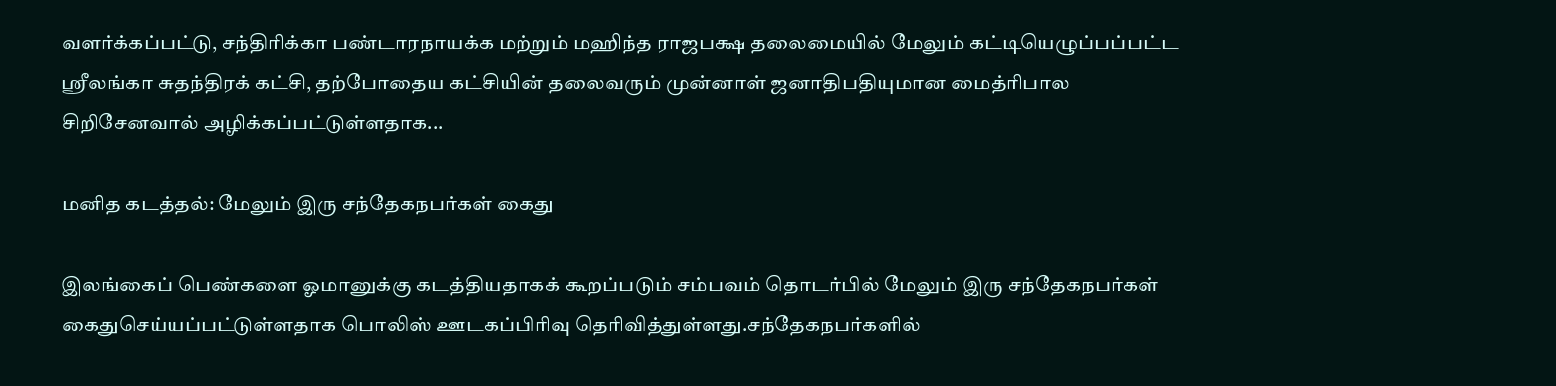வளர்க்கப்பட்டு, சந்திரிக்கா பண்டாரநாயக்க மற்றும் மஹிந்த ராஜபக்ஷ தலைமையில் மேலும் கட்டியெழுப்பப்பட்ட ஸ்ரீலங்கா சுதந்திரக் கட்சி, தற்போதைய கட்சியின் தலைவரும் முன்னாள் ஜனாதிபதியுமான மைத்ரிபால சிறிசேனவால் அழிக்கப்பட்டுள்ளதாக...

மனித கடத்தல்: மேலும் இரு சந்தேகநபர்கள் கைது

இலங்கைப் பெண்களை ஓமானுக்கு கடத்தியதாகக் கூறப்படும் சம்பவம் தொடர்பில் மேலும் இரு சந்தேகநபர்கள் கைதுசெய்யப்பட்டுள்ளதாக பொலிஸ் ஊடகப்பிரிவு தெரிவித்துள்ளது.சந்தேகநபர்களில்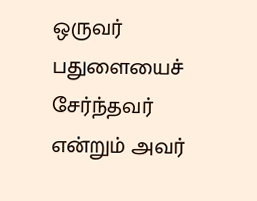ஒருவர் பதுளையைச் சேர்ந்தவர் என்றும் அவர்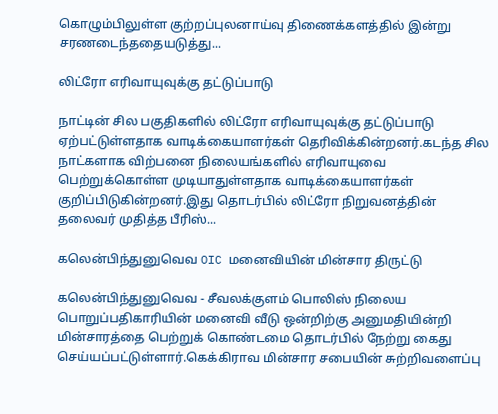கொழும்பிலுள்ள குற்றப்புலனாய்வு திணைக்களத்தில் இன்று சரணடைந்ததையடுத்து...

லிட்ரோ எரிவாயுவுக்கு தட்டுப்பாடு

நாட்டின் சில பகுதிகளில் லிட்ரோ எரிவாயுவுக்கு தட்டுப்பாடு ஏற்பட்டுள்ளதாக வாடிக்கையாளர்கள் தெரிவிக்கின்றனர்.கடந்த சில நாட்களாக விற்பனை நிலையங்களில் எரிவாயுவை பெற்றுக்கொள்ள முடியாதுள்ளதாக வாடிக்கையாளர்கள் குறிப்பிடுகின்றனர்.இது தொடர்பில் லிட்ரோ நிறுவனத்தின் தலைவர் முதித்த பீரிஸ்...

கலென்பிந்துனுவெவ OIC மனைவியின் மின்சார திருட்டு

கலென்பிந்துனுவெவ - சீவலக்குளம் பொலிஸ் நிலைய பொறுப்பதிகாரியின் மனைவி வீடு ஒன்றிற்கு அனுமதியின்றி மின்சாரத்தை பெற்றுக் கொண்டமை தொடர்பில் நேற்று கைது செய்யப்பட்டுள்ளார்.கெக்கிராவ மின்சார சபையின் சுற்றிவளைப்பு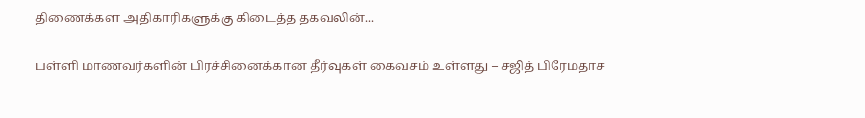திணைக்கள அதிகாரிகளுக்கு கிடைத்த தகவலின்...

பள்ளி மாணவர்களின் பிரச்சினைக்கான தீர்வுகள் கைவசம் உள்ளது – சஜித் பிரேமதாச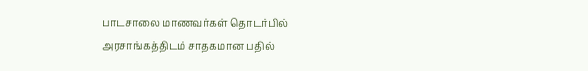பாடசாலை மாணவர்கள் தொடர்பில் அரசாங்கத்திடம் சாதகமான பதில்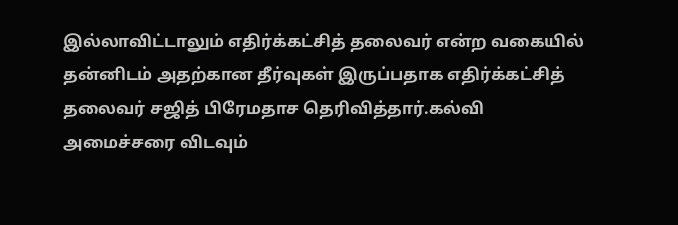இல்லாவிட்டாலும் எதிர்க்கட்சித் தலைவர் என்ற வகையில் தன்னிடம் அதற்கான தீர்வுகள் இருப்பதாக எதிர்க்கட்சித் தலைவர் சஜித் பிரேமதாச தெரிவித்தார்.கல்வி அமைச்சரை விடவும்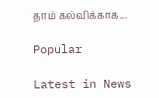தாம் கல்விக்காக...

Popular

Latest in News